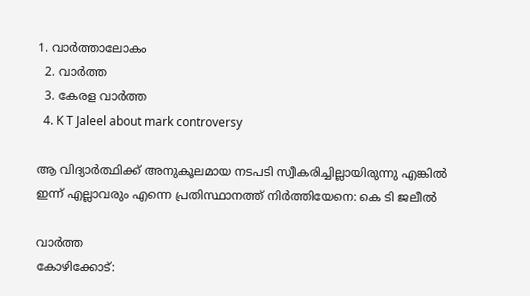1. വാര്‍ത്താലോകം
  2. വാര്‍ത്ത
  3. കേരള വാര്‍ത്ത
  4. K T Jaleel about mark controversy

ആ വിദ്യാർത്ഥിക്ക് അനുകൂലമായ നടപടി സ്വീകരിച്ചില്ലായിരുന്നു എങ്കിൽ ഇന്ന് എല്ലാവരും എന്നെ പ്രതിസ്ഥാനത്ത് നിർത്തിയേനെ: കെ ടി ജലീൽ

വാർത്ത
കോഴിക്കോട്: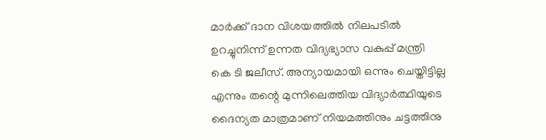മാർക്ക് ദാന വിശയത്തിൽ നിലപടിൽ ഉറച്ചുനിന്ന് ഉന്നത വിദ്യഭ്യാസ വകുപ്പ് മന്ത്രി കെ ടി ജലീസ്. അന്യായമായി ഒന്നും ചെയ്തിട്ടില്ല എന്നും തന്റെ മുന്നിലെത്തിയ വിദ്യാർത്ഥിയുടെ ദൈന്യത മാത്രമാണ് നിയമത്തിനും ചട്ടത്തിനു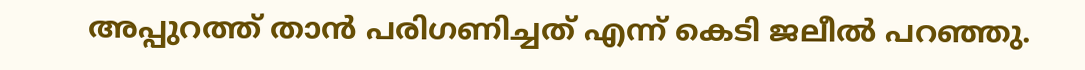അപ്പുറത്ത് താൻ പരിഗണിച്ചത് എന്ന് കെടി ജലീൽ പറഞ്ഞു.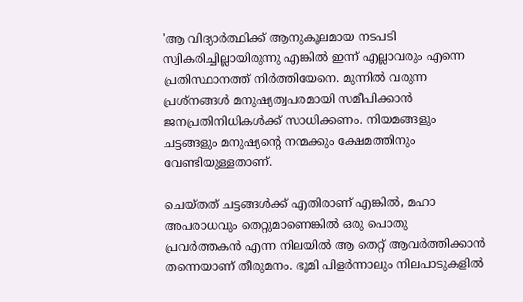'ആ വിദ്യാർത്ഥിക്ക് ആനുകൂലമായ നടപടി സ്വികരിച്ചില്ലായിരുന്നു എങ്കിൽ ഇന്ന് എല്ലാവരും എന്നെ പ്രതിസ്ഥാനത്ത് നിർത്തിയേനെ. മുന്നിൽ വരുന്ന പ്രശ്നങ്ങൾ മനുഷ്യത്വപരമായി സമീപിക്കാൻ ജനപ്രതിനിധികൾക്ക് സാധിക്കണം. നിയമങ്ങളും ചട്ടങ്ങളും മനുഷ്യന്റെ നന്മക്കും ക്ഷേമത്തിനും വേണ്ടിയുള്ളതാണ്.

ചെയ്തത് ചട്ടങ്ങൾക്ക് എതിരാണ് എങ്കിൽ, മഹാ അപരാധവും തെറ്റുമാണെങ്കിൽ ഒരു പൊതു പ്രവർത്തകൻ എന്ന നിലയിൽ ആ തെറ്റ് ആവർത്തിക്കാൻ തന്നെയാണ് തീരുമനം. ഭൂമി പിളർന്നാലും നിലപാടുകളിൽ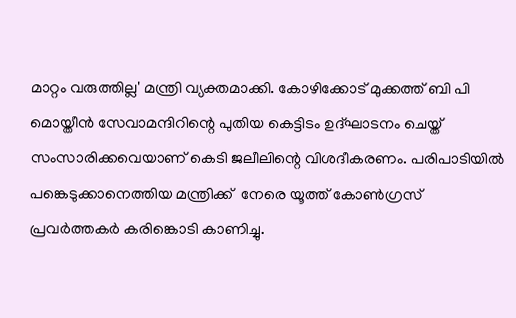മാറ്റം വരുത്തില്ല' മന്ത്രി വ്യക്തമാക്കി. കോഴിക്കോട് മുക്കത്ത് ബി പി മൊയ്തീന്‍ സേവാമന്ദിറിന്റെ പുതിയ കെട്ടിടം ഉദ്ഘാടനം ചെയ്ത് സംസാരിക്കവെയാണ് കെടി ജലീലിന്റെ വിശദീകരണം. പരിപാടിയിൽ പങ്കെടുക്കാനെത്തിയ മന്ത്രിക്ക്  നേരെ യൂത്ത് കോൺഗ്രസ് പ്രവർത്തകർ കരിങ്കൊടി കാണിച്ചു.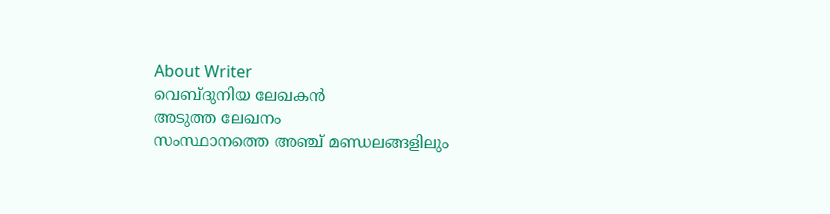About Writer
വെബ്‌ദുനിയ ലേഖകൻ
അടുത്ത ലേഖനം
സംസ്ഥാനത്തെ അഞ്ച് മണ്ഡലങ്ങളിലും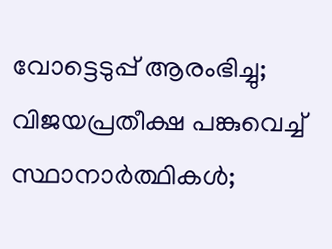വോട്ടെടുപ്പ് ആരംഭിച്ചു; വിജയപ്രതീക്ഷ പങ്കുവെച്ച് സ്ഥാനാർത്ഥികൾ;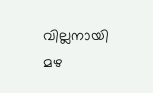വില്ലനായി മഴ